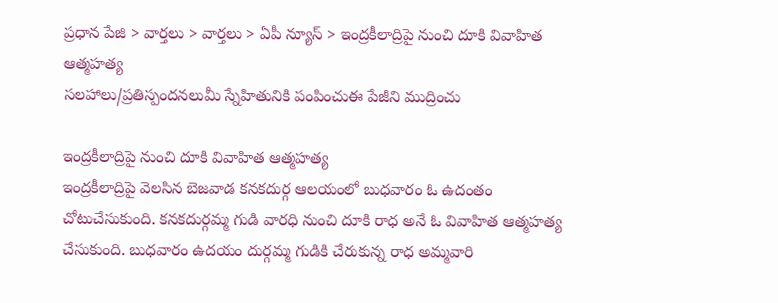ప్రధాన పేజి > వార్తలు > వార్తలు > ఏపీ న్యూస్ > ఇంద్రకీలాద్రిపై నుంచి దూకి వివాహిత ఆత్మహత్య
సలహాలు/ప్రతిస్పందనలుమీ స్నేహితునికి పంపించుఈ పేజీని ముద్రించు

ఇంద్రకీలాద్రిపై నుంచి దూకి వివాహిత ఆత్మహత్య
ఇంద్రకీలాద్రిపై వెలసిన బెజవాడ కనకదుర్గ ఆలయంలో బుధవారం ఓ ఉదంతం చోటుచేసుకుంది. కనకదుర్గమ్మ గుడి వారధి నుంచి దూకి రాధ అనే ఓ వివాహిత ఆత్మహత్య చేసుకుంది. బుధవారం ఉదయం దుర్గమ్మ గుడికి చేరుకున్న రాధ అమ్మవారి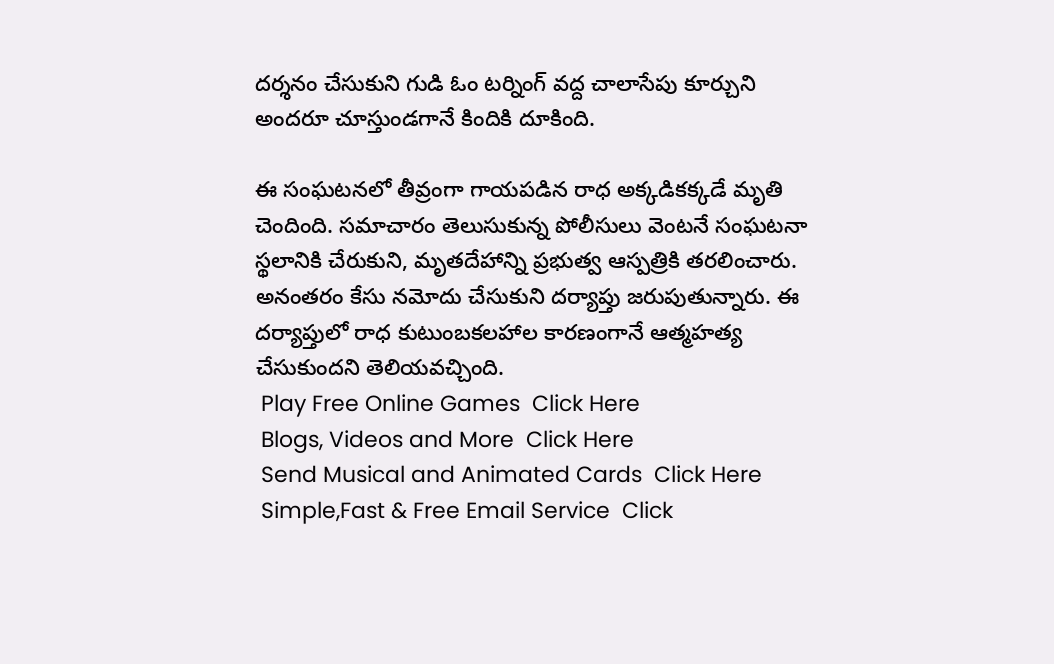దర్శనం చేసుకుని గుడి ఓం టర్నింగ్ వద్ద చాలాసేపు కూర్చుని అందరూ చూస్తుండగానే కిందికి దూకింది.

ఈ సంఘటనలో తీవ్రంగా గాయపడిన రాధ అక్కడికక్కడే మృతి చెందింది. సమాచారం తెలుసుకున్న పోలీసులు వెంటనే సంఘటనా స్థలానికి చేరుకుని, మృతదేహాన్ని ప్రభుత్వ ఆస్పత్రికి తరలించారు. అనంతరం కేసు నమోదు చేసుకుని దర్యాప్తు జరుపుతున్నారు. ఈ దర్యాప్తులో రాధ కుటుంబకలహాల కారణంగానే ఆత్మహత్య చేసుకుందని తెలియవచ్చింది.
 Play Free Online Games  Click Here
 Blogs, Videos and More  Click Here
 Send Musical and Animated Cards  Click Here
 Simple,Fast & Free Email Service  Click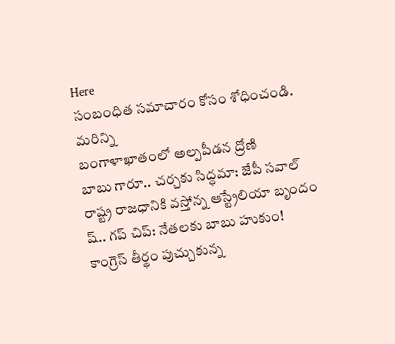Here
సంబంధిత సమాచారం కోసం శోధించండి.
మరిన్ని
బంగాళాఖాతంలో అల్పపీడన ద్రోణి
బాబు గారూ.. చర్చకు సిద్ధమా: జేపీ సవాల్
రాష్ట్ర రాజధానికి వస్తోన్న ఆస్ట్రేలియా బృందం
ష్.. గప్‌ చిప్: నేతలకు బాబు హుకుం!
కాంగ్రెస్ తీర్థం పుచ్చుకున్న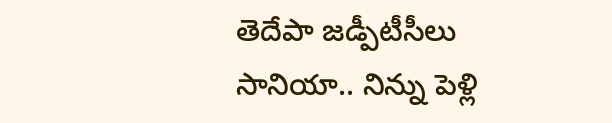తెదేపా జడ్పీటీసీలు
సానియా.. నిన్ను పెళ్లి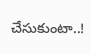చేసుకుంటా..!